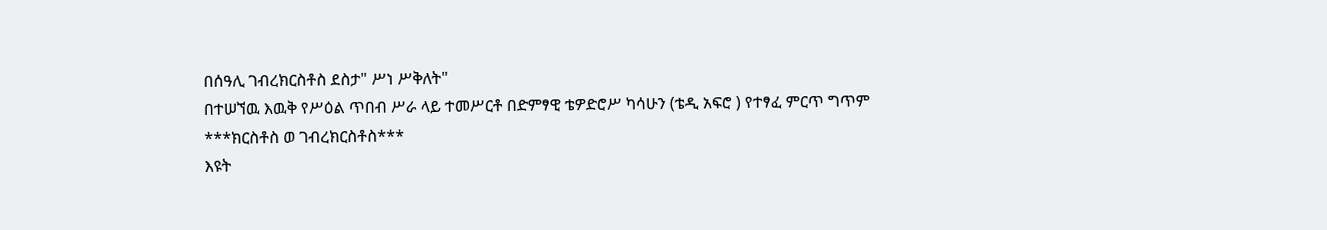በሰዓሊ ገብረክርስቶስ ደስታ" ሥነ ሥቅለት"
በተሠኘዉ እዉቅ የሥዕል ጥበብ ሥራ ላይ ተመሥርቶ በድምፃዊ ቴዎድሮሥ ካሳሁን (ቴዲ አፍሮ ) የተፃፈ ምርጥ ግጥም
***ክርስቶስ ወ ገብረክርስቶስ***
እዩት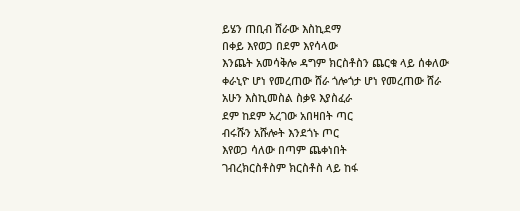ይሄን ጠቢብ ሸራው እስኪደማ
በቀይ እየወጋ በደም እየሳላው
እንጨት አመሳቅሎ ዳግም ክርስቶስን ጨርቁ ላይ ሰቀለው
ቀራኒዮ ሆነ የመረጠው ሸራ ጎሎጎታ ሆነ የመረጠው ሸራ
አሁን እስኪመስል ስቃዩ እያስፈራ
ደም ከደም አረገው አበዛበት ጣር
ብሩሹን አሹሎት እንደጎኑ ጦር
እየወጋ ሳለው በጣም ጨቀነበት
ገብረክርስቶስም ክርስቶስ ላይ ከፋ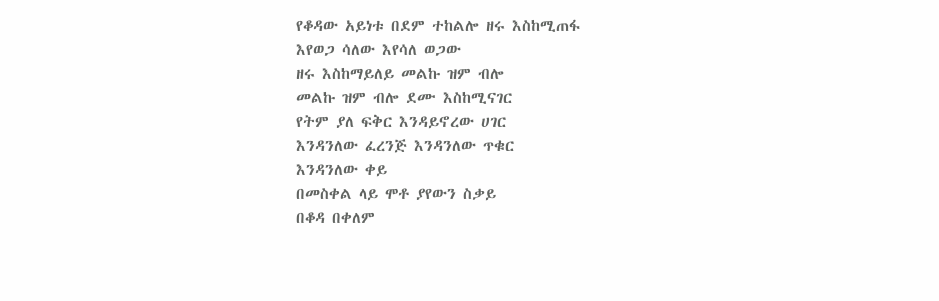የቆዳው አይነቱ በደም ተከልሎ ዘሩ እስከሚጠፋ
እየወጋ ሳለው እየሳለ ወጋው
ዘሩ እስከማይለይ መልኩ ዝም ብሎ
መልኩ ዝም ብሎ ደሙ እስከሚናገር
የትም ያለ ፍቅር እንዳይኖረው ሀገር
እንዳንለው ፈረንጅ እንዳንለው ጥቁር
እንዳንለው ቀይ
በመስቀል ላይ ሞቶ ያየውን ስቃይ
በቆዳ በቀለም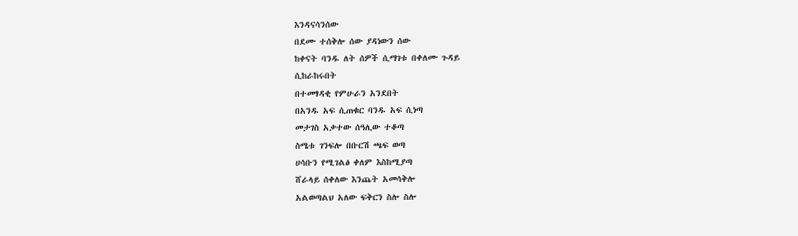እንዳናሳንሰው
በደሙ ተሰቅሎ ሰው ያዳነውን ሰው
ከቀናት ባንዱ ለት ሰዎች ሲማገቱ በቀለሙ ጉዳይ
ሲከራከሩበት
በተመፃዳቂ የምሁራን አንደበት
በአንዱ አፍ ሲጠቁር ባንዱ አፍ ሲነጣ
መታገስ አቃተው ሰዓሊው ተቆጣ
ስሜቱ ገንፍሎ በቡርሽ ጫፍ ወጣ
ሀሳቡን የሚገልፅ ቀለም እስከሚያጣ
ሸራላይ ሰቀለው እንጨት አመሳቅሎ
አልወጣልህ አለው ፍቅርን ስሎ ስሎ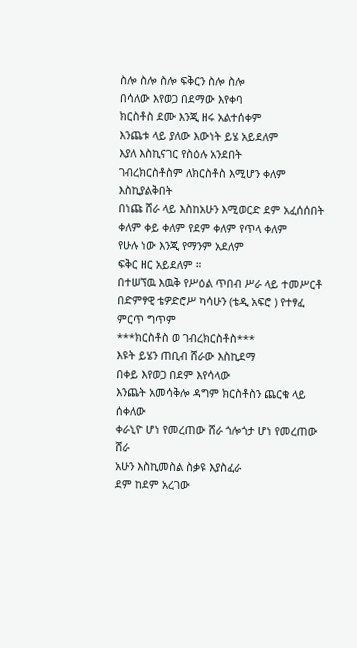ስሎ ስሎ ስሎ ፍቅርን ስሎ ስሎ
በሳለው እየወጋ በደማው እየቀባ
ክርስቶስ ደሙ እንጂ ዘሩ አልተሰቀም
እንጨቱ ላይ ያለው እውነት ይሄ አይደለም
እያለ እስኪናገር የስዕሉ አንደበት
ገብረክርስቶስም ለክርስቶስ እሚሆን ቀለም እስኪያልቅበት
በነጩ ሸራ ላይ እስከአሁን እሚወርድ ደም አፈሰሰበት
ቀለም ቀይ ቀለም የደም ቀለም የጥላ ቀለም
የሁሉ ነው እንጂ የማንም አደለም
ፍቅር ዘር አይደለም ።
በተሠኘዉ እዉቅ የሥዕል ጥበብ ሥራ ላይ ተመሥርቶ በድምፃዊ ቴዎድሮሥ ካሳሁን (ቴዲ አፍሮ ) የተፃፈ ምርጥ ግጥም
***ክርስቶስ ወ ገብረክርስቶስ***
እዩት ይሄን ጠቢብ ሸራው እስኪደማ
በቀይ እየወጋ በደም እየሳላው
እንጨት አመሳቅሎ ዳግም ክርስቶስን ጨርቁ ላይ ሰቀለው
ቀራኒዮ ሆነ የመረጠው ሸራ ጎሎጎታ ሆነ የመረጠው ሸራ
አሁን እስኪመስል ስቃዩ እያስፈራ
ደም ከደም አረገው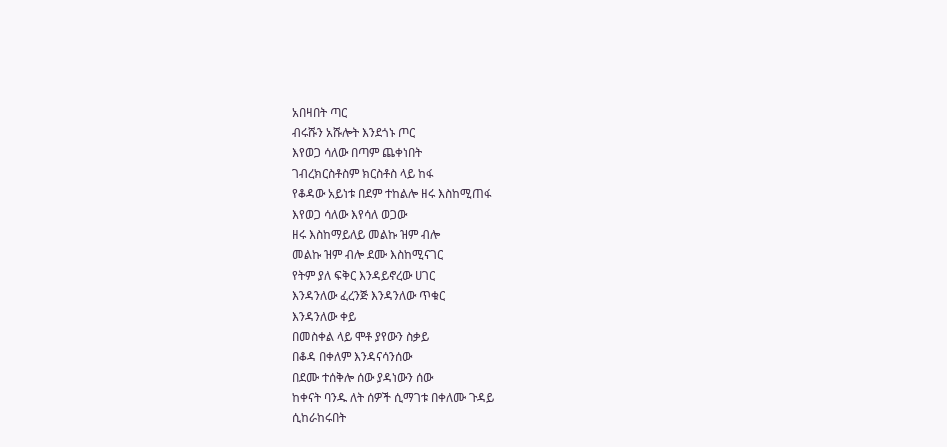አበዛበት ጣር
ብሩሹን አሹሎት እንደጎኑ ጦር
እየወጋ ሳለው በጣም ጨቀነበት
ገብረክርስቶስም ክርስቶስ ላይ ከፋ
የቆዳው አይነቱ በደም ተከልሎ ዘሩ እስከሚጠፋ
እየወጋ ሳለው እየሳለ ወጋው
ዘሩ እስከማይለይ መልኩ ዝም ብሎ
መልኩ ዝም ብሎ ደሙ እስከሚናገር
የትም ያለ ፍቅር እንዳይኖረው ሀገር
እንዳንለው ፈረንጅ እንዳንለው ጥቁር
እንዳንለው ቀይ
በመስቀል ላይ ሞቶ ያየውን ስቃይ
በቆዳ በቀለም እንዳናሳንሰው
በደሙ ተሰቅሎ ሰው ያዳነውን ሰው
ከቀናት ባንዱ ለት ሰዎች ሲማገቱ በቀለሙ ጉዳይ
ሲከራከሩበት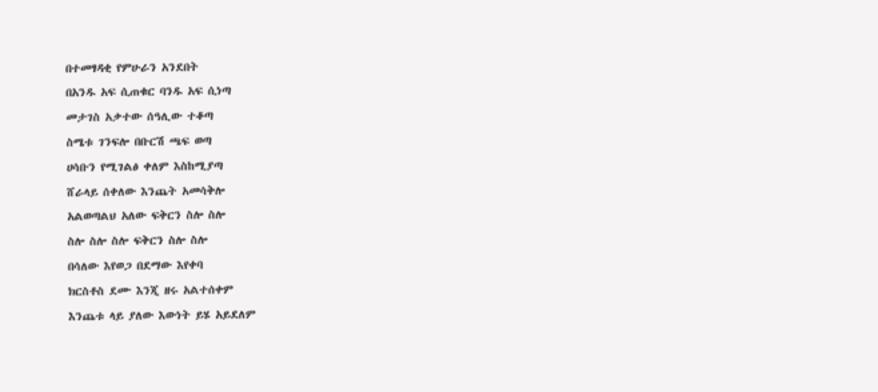በተመፃዳቂ የምሁራን አንደበት
በአንዱ አፍ ሲጠቁር ባንዱ አፍ ሲነጣ
መታገስ አቃተው ሰዓሊው ተቆጣ
ስሜቱ ገንፍሎ በቡርሽ ጫፍ ወጣ
ሀሳቡን የሚገልፅ ቀለም እስከሚያጣ
ሸራላይ ሰቀለው እንጨት አመሳቅሎ
አልወጣልህ አለው ፍቅርን ስሎ ስሎ
ስሎ ስሎ ስሎ ፍቅርን ስሎ ስሎ
በሳለው እየወጋ በደማው እየቀባ
ክርስቶስ ደሙ እንጂ ዘሩ አልተሰቀም
እንጨቱ ላይ ያለው እውነት ይሄ አይደለም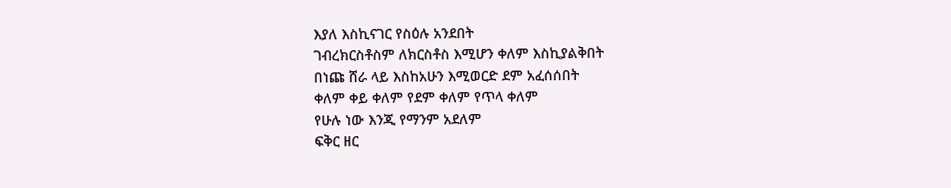እያለ እስኪናገር የስዕሉ አንደበት
ገብረክርስቶስም ለክርስቶስ እሚሆን ቀለም እስኪያልቅበት
በነጩ ሸራ ላይ እስከአሁን እሚወርድ ደም አፈሰሰበት
ቀለም ቀይ ቀለም የደም ቀለም የጥላ ቀለም
የሁሉ ነው እንጂ የማንም አደለም
ፍቅር ዘር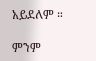አይደለም ።

ምንም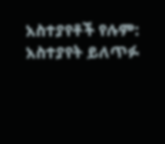አስተያየቶች የሉም:
አስተያየት ይለጥፉ